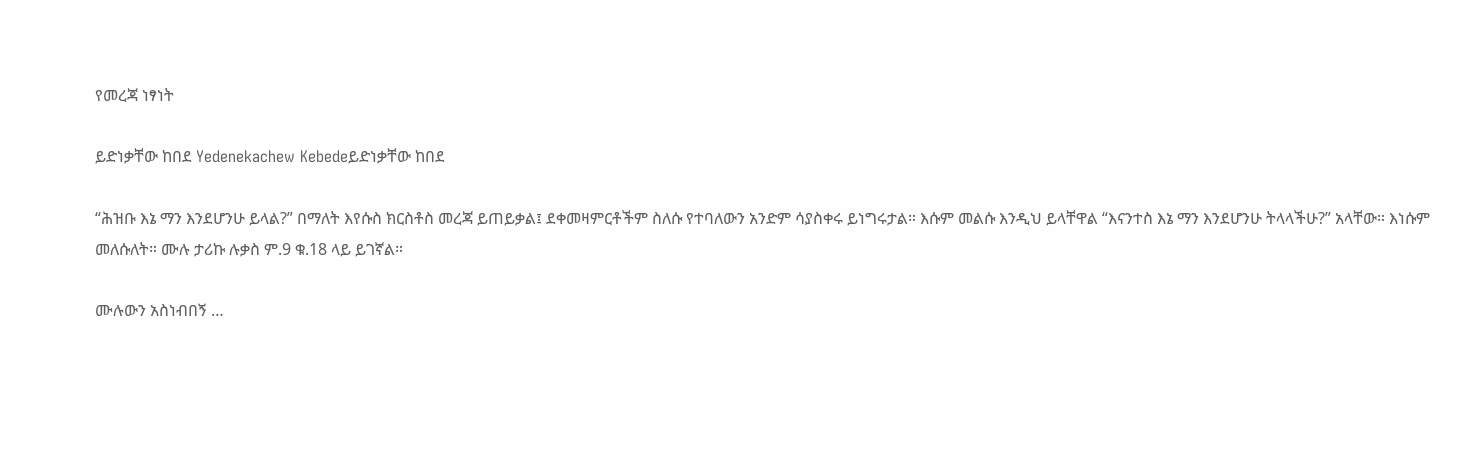የመረጃ ነፃነት

ይድነቃቸው ከበደ Yedenekachew Kebedeይድነቃቸው ከበደ

“ሕዝቡ እኔ ማን እንደሆንሁ ይላል?” በማለት እየሱስ ክርስቶስ መረጃ ይጠይቃል፤ ደቀመዛምርቶችም ስለሱ የተባለውን አንድም ሳያስቀሩ ይነግሩታል። እሱም መልሱ እንዲህ ይላቸዋል “እናንተስ እኔ ማን እንደሆንሁ ትላላችሁ?” አላቸው። እነሱም መለሱለት። ሙሉ ታሪኩ ሉቃስ ም.9 ቁ.18 ላይ ይገኛል።

ሙሉውን አስነብበኝ …